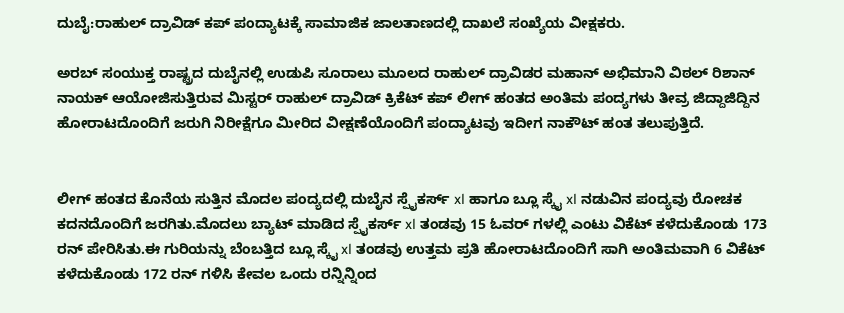ದುಬೈ:ರಾಹುಲ್ ದ್ರಾವಿಡ್ ಕಪ್ ಪಂದ್ಯಾಟಕ್ಕೆ ಸಾಮಾಜಿಕ ಜಾಲತಾಣದಲ್ಲಿ ದಾಖಲೆ ಸಂಖ್ಯೆಯ ವೀಕ್ಷಕರು.

ಅರಬ್ ಸಂಯುಕ್ತ ರಾಷ್ಟ್ರದ ದುಬೈನಲ್ಲಿ ಉಡುಪಿ ಸೂರಾಲು ಮೂಲದ ರಾಹುಲ್ ದ್ರಾವಿಡರ ಮಹಾನ್ ಅಭಿಮಾನಿ ವಿಠಲ್ ರಿಶಾನ್ ನಾಯಕ್ ಆಯೋಜಿಸುತ್ತಿರುವ ಮಿಸ್ಟರ್ ರಾಹುಲ್ ದ್ರಾವಿಡ್ ಕ್ರಿಕೆಟ್ ಕಪ್ ಲೀಗ್ ಹಂತದ ಅಂತಿಮ ಪಂದ್ಯಗಳು ತೀವ್ರ ಜಿದ್ದಾಜಿದ್ದಿನ ಹೋರಾಟದೊಂದಿಗೆ ಜರುಗಿ ನಿರೀಕ್ಷೆಗೂ ಮೀರಿದ ವೀಕ್ಷಣೆಯೊಂದಿಗೆ ಪಂದ್ಯಾಟವು ಇದೀಗ ನಾಕೌಟ್ ಹಂತ ತಲುಪುತ್ತಿದೆ.


ಲೀಗ್ ಹಂತದ ಕೊನೆಯ ಸುತ್ತಿನ ಮೊದಲ ಪಂದ್ಯದಲ್ಲಿ ದುಬೈನ ಸ್ಪೈಕರ್ಸ್ xl ಹಾಗೂ ಬ್ಲೂ ಸ್ಕೈ xl ನಡುವಿನ ಪಂದ್ಯವು ರೋಚಕ ಕದನದೊಂದಿಗೆ ಜರಗಿತು.ಮೊದಲು ಬ್ಯಾಟ್ ಮಾಡಿದ ಸ್ಪೈಕರ್ಸ್ xl ತಂಡವು 15 ಓವರ್ ಗಳಲ್ಲಿ ಎಂಟು ವಿಕೆಟ್ ಕಳೆದುಕೊಂಡು 173 ರನ್ ಪೇರಿಸಿತು.ಈ ಗುರಿಯನ್ನು ಬೆಂಬತ್ತಿದ ಬ್ಲೂ ಸ್ಕೈ xl ತಂಡವು ಉತ್ತಮ ಪ್ರತಿ ಹೋರಾಟದೊಂದಿಗೆ ಸಾಗಿ ಅಂತಿಮವಾಗಿ 6 ವಿಕೆಟ್ ಕಳೆದುಕೊಂಡು 172 ರನ್ ಗಳಿಸಿ ಕೇವಲ ಒಂದು ರನ್ನಿನ್ನಿಂದ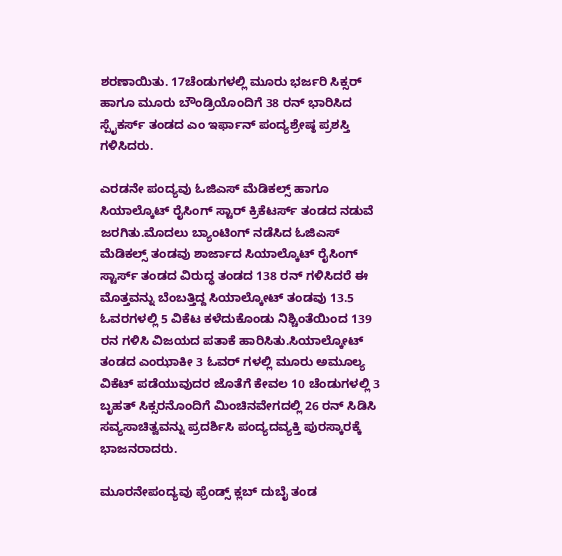ಶರಣಾಯಿತು. 17ಚೆಂಡುಗಳಲ್ಲಿ ಮೂರು ಭರ್ಜರಿ ಸಿಕ್ಸರ್ ಹಾಗೂ ಮೂರು ಬೌಂಡ್ರಿಯೊಂದಿಗೆ 38 ರನ್ ಭಾರಿಸಿದ ಸ್ಪೈಕರ್ಸ್ ತಂಡದ ಎಂ ಇರ್ಫಾನ್ ಪಂದ್ಯಶ್ರೇಷ್ಠ ಪ್ರಶಸ್ತಿ ಗಳಿಸಿದರು.

ಎರಡನೇ ಪಂದ್ಯವು ಓಜಿಎಸ್ ಮೆಡಿಕಲ್ಸ್ ಹಾಗೂ ಸಿಯಾಲ್ಕೊಟ್ ರೈಸಿಂಗ್ ಸ್ಟಾರ್ ಕ್ರಿಕೆಟರ್ಸ್ ತಂಡದ ನಡುವೆ ಜರಗಿತು.ಮೊದಲು ಬ್ಯಾಂಟಿಂಗ್ ನಡೆಸಿದ ಓಜಿಎಸ್ ಮೆಡಿಕಲ್ಸ್ ತಂಡವು ಶಾರ್ಜಾದ ಸಿಯಾಲ್ಕೊಟ್ ರೈಸಿಂಗ್ ಸ್ಟಾರ್ಸ್ ತಂಡದ ವಿರುದ್ಧ ತಂಡದ 138 ರನ್ ಗಳಿಸಿದರೆ ಈ ಮೊತ್ತವನ್ನು ಬೆಂಬತ್ತಿದ್ದ ಸಿಯಾಲ್ಕೋಟ್ ತಂಡವು 13.5 ಓವರಗಳಲ್ಲಿ 5 ವಿಕೆಟ ಕಳೆದುಕೊಂಡು ನಿಶ್ಚಿಂತೆಯಿಂದ 139 ರನ ಗಳಿಸಿ ವಿಜಯದ ಪತಾಕೆ ಹಾರಿಸಿತು.ಸಿಯಾಲ್ಕೋಟ್ ತಂಡದ ಎಂಝಾಕೀ 3 ಓವರ್ ಗಳಲ್ಲಿ ಮೂರು ಅಮೂಲ್ಯ ವಿಕೆಟ್ ಪಡೆಯುವುದರ ಜೊತೆಗೆ ಕೇವಲ 10 ಚೆಂಡುಗಳಲ್ಲಿ 3 ಬೃಹತ್ ಸಿಕ್ಸರನೊಂದಿಗೆ ಮಿಂಚಿನವೇಗದಲ್ಲಿ 26 ರನ್ ಸಿಡಿಸಿ ಸವ್ಯಸಾಚಿತ್ವವನ್ನು ಪ್ರದರ್ಶಿಸಿ ಪಂದ್ಯದವ್ಯಕ್ತಿ ಪುರಸ್ಕಾರಕ್ಕೆ ಭಾಜನರಾದರು.

ಮೂರನೇಪಂದ್ಯವು ಫ್ರೆಂಡ್ಸ್ ಕ್ಲಬ್ ದುಬೈ ತಂಡ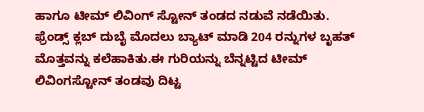ಹಾಗೂ ಟೀಮ್ ಲಿವಿಂಗ್ ಸ್ಟೋನ್ ತಂಡದ ನಡುವೆ ನಡೆಯಿತು.
ಫ್ರೆಂಡ್ಸ್ ಕ್ಲಬ್ ದುಬೈ ಮೊದಲು ಬ್ಯಾಟ್ ಮಾಡಿ 204 ರನ್ನುಗಳ ಬೃಹತ್ ಮೊತ್ತವನ್ನು ಕಲೆಹಾಕಿತು.ಈ ಗುರಿಯನ್ನು ಬೆನ್ನಟ್ಟಿದ ಟೀಮ್ ಲಿವಿಂಗಸ್ಟೋನ್ ತಂಡವು ದಿಟ್ಟ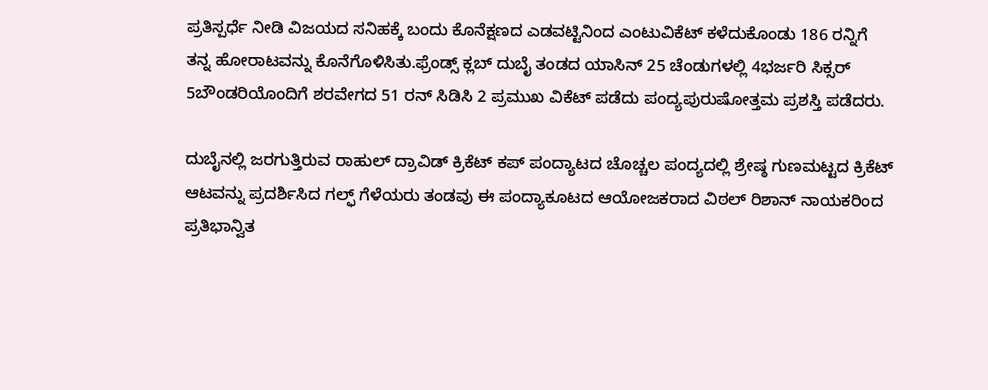ಪ್ರತಿಸ್ಪರ್ಧೆ ನೀಡಿ ವಿಜಯದ ಸನಿಹಕ್ಕೆ ಬಂದು ಕೊನೆಕ್ಷಣದ ಎಡವಟ್ಟಿನಿಂದ ಎಂಟುವಿಕೆಟ್ ಕಳೆದುಕೊಂಡು 186 ರನ್ನಿಗೆ ತನ್ನ ಹೋರಾಟವನ್ನು ಕೊನೆಗೊಳಿಸಿತು.ಫ್ರೆಂಡ್ಸ್ ಕ್ಲಬ್ ದುಬೈ ತಂಡದ ಯಾಸಿನ್ 25 ಚೆಂಡುಗಳಲ್ಲಿ 4ಭರ್ಜರಿ ಸಿಕ್ಸರ್ 5ಬೌಂಡರಿಯೊಂದಿಗೆ ಶರವೇಗದ 51 ರನ್ ಸಿಡಿಸಿ 2 ಪ್ರಮುಖ ವಿಕೆಟ್ ಪಡೆದು ಪಂದ್ಯಪುರುಷೋತ್ತಮ ಪ್ರಶಸ್ತಿ ಪಡೆದರು.

ದುಬೈನಲ್ಲಿ ಜರಗುತ್ತಿರುವ ರಾಹುಲ್ ದ್ರಾವಿಡ್ ಕ್ರಿಕೆಟ್ ಕಪ್ ಪಂದ್ಯಾಟದ ಚೊಚ್ಚಲ ಪಂದ್ಯದಲ್ಲಿ ಶ್ರೇಷ್ಠ ಗುಣಮಟ್ಟದ ಕ್ರಿಕೆಟ್ ಆಟವನ್ನು ಪ್ರದರ್ಶಿಸಿದ ಗಲ್ಫ್ ಗೆಳೆಯರು ತಂಡವು ಈ ಪಂದ್ಯಾಕೂಟದ ಆಯೋಜಕರಾದ ವಿಠಲ್ ರಿಶಾನ್ ನಾಯಕರಿಂದ ಪ್ರತಿಭಾನ್ವಿತ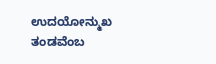ಉದಯೋನ್ಮುಖ ತಂಡವೆಂಬ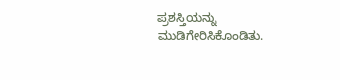ಪ್ರಶಸ್ತಿಯನ್ನು ಮುಡಿಗೇರಿಸಿಕೊಂಡಿತು.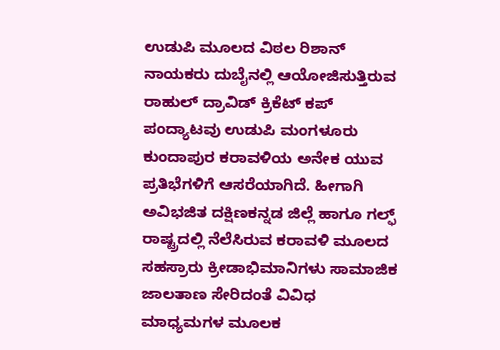ಉಡುಪಿ ಮೂಲದ ವಿಠಲ ರಿಶಾನ್ ನಾಯಕರು ದುಬೈನಲ್ಲಿ ಆಯೋಜಿಸುತ್ತಿರುವ ರಾಹುಲ್ ದ್ರಾವಿಡ್ ಕ್ರಿಕೆಟ್ ಕಪ್ ಪಂದ್ಯಾಟವು ಉಡುಪಿ ಮಂಗಳೂರು ಕುಂದಾಪುರ ಕರಾವಳಿಯ ಅನೇಕ ಯುವ ಪ್ರತಿಭೆಗಳಿಗೆ ಆಸರೆಯಾಗಿದೆ. ಹೀಗಾಗಿ ಅವಿಭಜಿತ ದಕ್ಷಿಣಕನ್ನಡ ಜಿಲ್ಲೆ ಹಾಗೂ ಗಲ್ಫ್ ರಾಷ್ಟ್ರದಲ್ಲಿ ನೆಲೆಸಿರುವ ಕರಾವಳಿ ಮೂಲದ ಸಹಸ್ರಾರು ಕ್ರೀಡಾಭಿಮಾನಿಗಳು ಸಾಮಾಜಿಕ ಜಾಲತಾಣ ಸೇರಿದಂತೆ ವಿವಿಧ ಮಾಧ್ಯಮಗಳ ಮೂಲಕ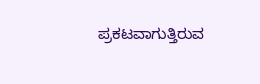ಪ್ರಕಟವಾಗುತ್ತಿರುವ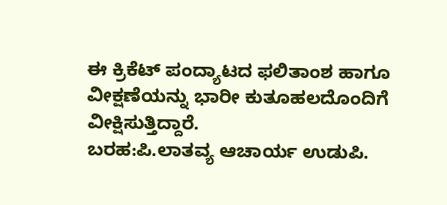ಈ ಕ್ರಿಕೆಟ್ ಪಂದ್ಯಾಟದ ಫಲಿತಾಂಶ ಹಾಗೂ ವೀಕ್ಷಣೆಯನ್ನು ಭಾರೀ ಕುತೂಹಲದೊಂದಿಗೆ ವೀಕ್ಷಿಸುತ್ತಿದ್ದಾರೆ.
ಬರಹ:ಪಿ.ಲಾತವ್ಯ ಆಚಾರ್ಯ ಉಡುಪಿ.